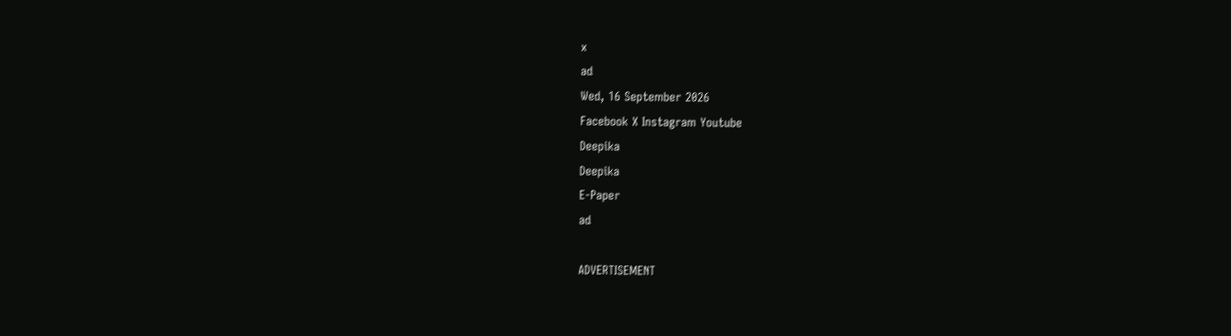x
ad
Wed, 16 September 2026
Facebook X Instagram Youtube
Deepika
Deepika
E-Paper
ad

ADVERTISEMENT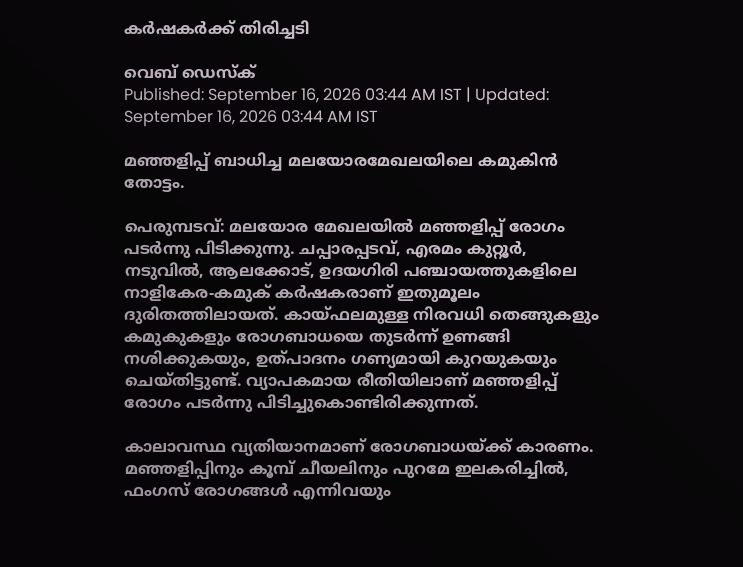കർഷകർക്ക് തിരിച്ചടി

വെബ് ഡെസ്ക്
Published: September 16, 2026 03:44 AM IST | Updated: September 16, 2026 03:44 AM IST

മഞ്ഞളിപ്പ് ബാധിച്ച മലയോരമേഖലയിലെ കമുകിൻ തോട്ടം.

പെരുമ്പടവ്: മലയോര മേഖലയിൽ മഞ്ഞളിപ്പ് രോഗം പടർന്നു പിടിക്കുന്നു. ചപ്പാരപ്പടവ്, എരമം കുറ്റൂർ, നടുവിൽ, ആലക്കോട്, ഉദയഗിരി പഞ്ചായത്തുകളിലെ നാളികേര-കമുക് കർഷകരാണ് ഇതുമൂലം ദുരിതത്തിലായത്. കായ്ഫലമുള്ള നിരവധി തെങ്ങുകളും കമുകുകളും രോഗബാധയെ തുടർന്ന് ഉണങ്ങി നശിക്കുകയും, ഉത്പാദനം ഗണ്യമായി കുറയുകയും ചെയ്തിട്ടുണ്ട്. വ്യാപകമായ രീതിയിലാണ് മഞ്ഞളിപ്പ് രോഗം പടർന്നു പിടിച്ചുകൊണ്ടിരിക്കുന്നത്.

കാലാവസ്ഥ വ്യതിയാനമാണ് രോഗബാധയ്ക്ക് കാരണം. മഞ്ഞളിപ്പിനും കൂമ്പ് ചീയലിനും പുറമേ ഇലകരിച്ചിൽ, ഫംഗസ് രോഗങ്ങൾ എന്നിവയും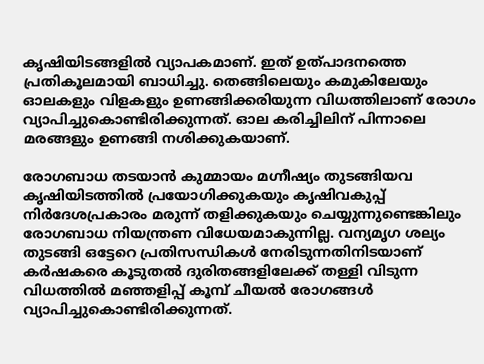കൃഷിയിടങ്ങളിൽ വ്യാപകമാണ്. ഇത് ഉത്പാദനത്തെ പ്രതികൂലമായി ബാധിച്ചു. തെങ്ങിലെയും കമുകിലേയും ഓലകളും വിളകളും ഉണങ്ങിക്കരിയുന്ന വിധത്തിലാണ് രോഗം വ്യാപിച്ചുകൊണ്ടിരിക്കുന്നത്. ഓല കരിച്ചിലിന് പിന്നാലെ മരങ്ങളും ഉണങ്ങി നശിക്കുകയാണ്.

രോഗബാധ തടയാൻ കുമ്മായം മഗ്നീഷ്യം തുടങ്ങിയവ കൃഷിയിടത്തിൽ പ്രയോഗിക്കുകയും കൃഷിവകുപ്പ് നിർദേശപ്രകാരം മരുന്ന് തളിക്കുകയും ചെയ്യുന്നുണ്ടെങ്കിലും രോഗബാധ നിയന്ത്രണ വിധേയമാകുന്നില്ല. വന്യമൃഗ ശല്യം തുടങ്ങി ഒട്ടേറെ പ്രതിസന്ധികൾ നേരിടുന്നതിനിടയാണ് കർഷകരെ കൂടുതൽ ദുരിതങ്ങളിലേക്ക് തള്ളി വിടുന്ന വിധത്തിൽ മഞ്ഞളിപ്പ് കൂമ്പ് ചീയൽ രോഗങ്ങൾ വ്യാപിച്ചുകൊണ്ടിരിക്കുന്നത്.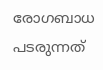രോഗബാധ പടരുന്നത്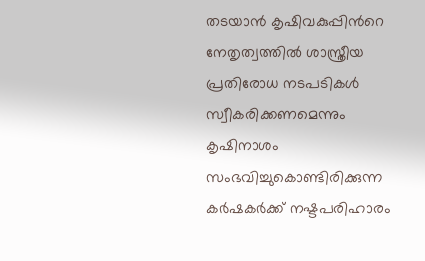തടയാൻ കൃഷിവകുപ്പിന്‍റെ നേതൃത്വത്തിൽ ശാസ്ത്രീയ പ്രതിരോധ നടപടികൾ സ്വീകരിക്കണമെന്നും കൃഷിനാശം സംഭവിച്ചുകൊണ്ടിരിക്കുന്ന കർഷകർക്ക് നഷ്ടപരിഹാരം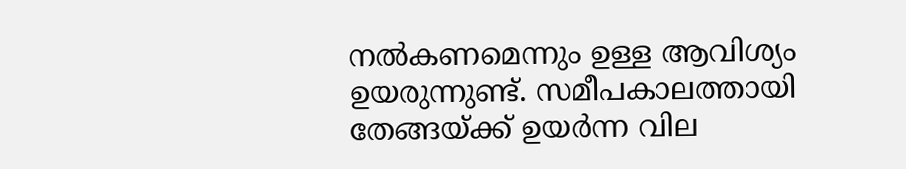നൽകണമെന്നും ഉള്ള ആവിശ്യം ഉയരുന്നുണ്ട്. സമീപകാലത്തായി തേങ്ങയ്ക്ക് ഉയർന്ന വില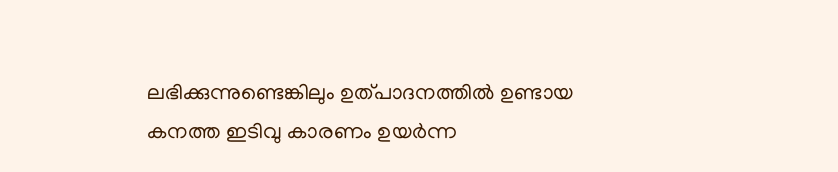ലഭിക്കുന്നുണ്ടെങ്കിലും ഉത്പാദനത്തിൽ ഉണ്ടായ കനത്ത ഇടിവു കാരണം ഉയർന്ന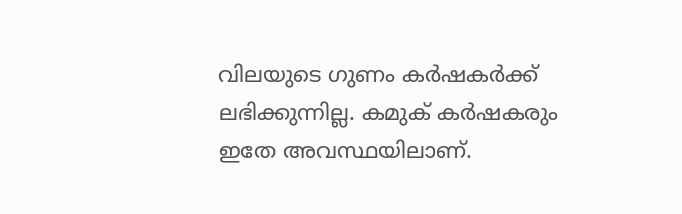വിലയുടെ ഗുണം കർഷകർക്ക് ലഭിക്കുന്നില്ല. കമുക് കർഷകരും ഇതേ അവസ്ഥയിലാണ്.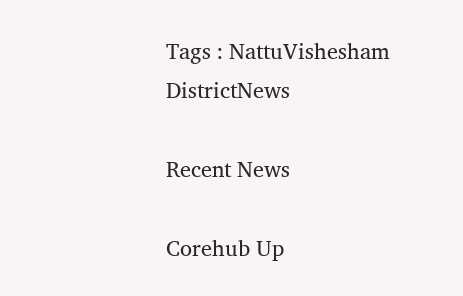Tags : NattuVishesham DistrictNews

Recent News

Corehub Up